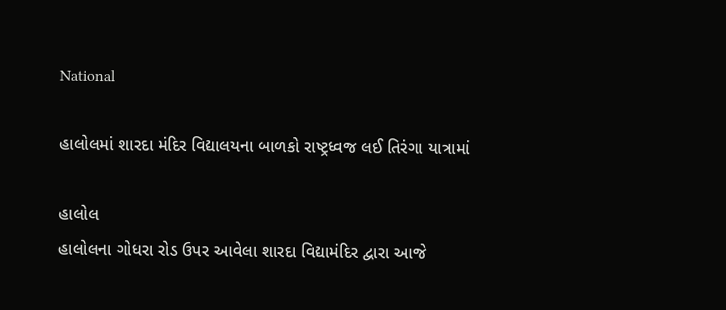National

હાલોલમાં શારદા મંદિર વિદ્યાલયના બાળકો રાષ્ટ્રધ્વજ લઈ તિરંગા યાત્રામાં

હાલોલ
હાલોલના ગોધરા રોડ ઉપર આવેલા શારદા વિદ્યામંદિર દ્વારા આજે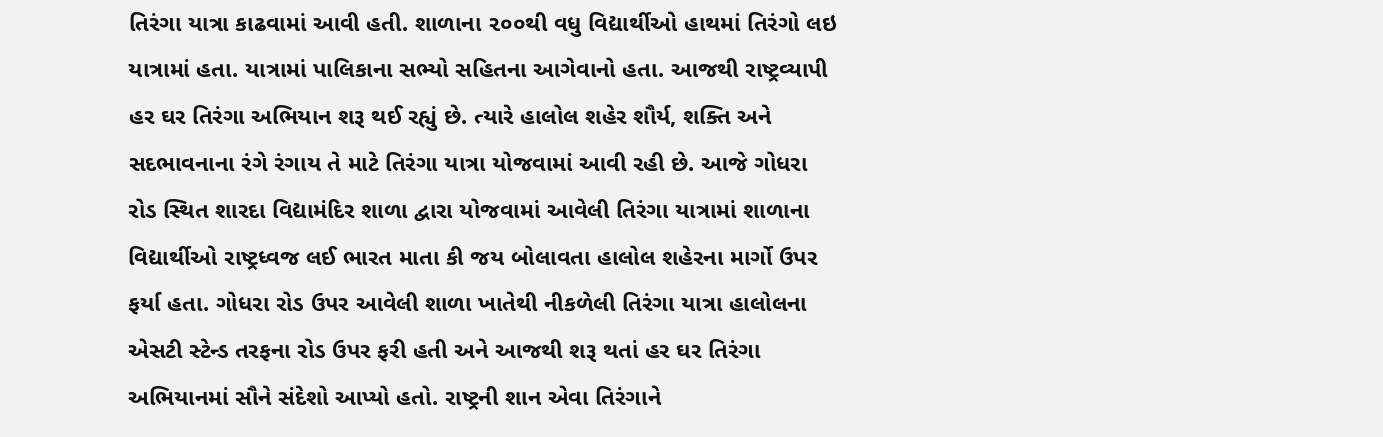તિરંગા યાત્રા કાઢવામાં આવી હતી. શાળાના ૨૦૦થી વધુ વિદ્યાર્થીઓ હાથમાં તિરંગો લઇ યાત્રામાં હતા. યાત્રામાં પાલિકાના સભ્યો સહિતના આગેવાનો હતા. આજથી રાષ્ટ્રવ્યાપી હર ઘર તિરંગા અભિયાન શરૂ થઈ રહ્યું છે. ત્યારે હાલોલ શહેર શૌર્ય, શક્તિ અને સદભાવનાના રંગે રંગાય તે માટે તિરંગા યાત્રા યોજવામાં આવી રહી છે. આજે ગોધરા રોડ સ્થિત શારદા વિદ્યામંદિર શાળા દ્વારા યોજવામાં આવેલી તિરંગા યાત્રામાં શાળાના વિદ્યાર્થીઓ રાષ્ટ્રધ્વજ લઈ ભારત માતા કી જય બોલાવતા હાલોલ શહેરના માર્ગો ઉપર ફર્યા હતા. ગોધરા રોડ ઉપર આવેલી શાળા ખાતેથી નીકળેલી તિરંગા યાત્રા હાલોલના એસટી સ્ટેન્ડ તરફના રોડ ઉપર ફરી હતી અને આજથી શરૂ થતાં હર ઘર તિરંગા અભિયાનમાં સૌને સંદેશો આપ્યો હતો. રાષ્ટ્રની શાન એવા તિરંગાને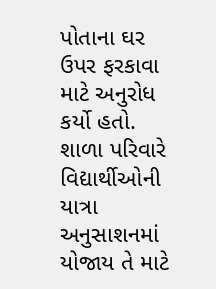પોતાના ઘર ઉપર ફરકાવા માટે અનુરોધ કર્યો હતો. શાળા પરિવારે વિદ્યાર્થીઓની યાત્રા અનુસાશનમાં યોજાય તે માટે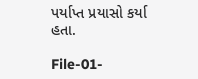પર્યાપ્ત પ્રયાસો કર્યા હતા.

File-01-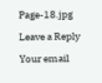Page-18.jpg

Leave a Reply

Your email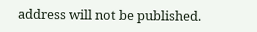address will not be published.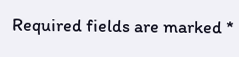Required fields are marked *